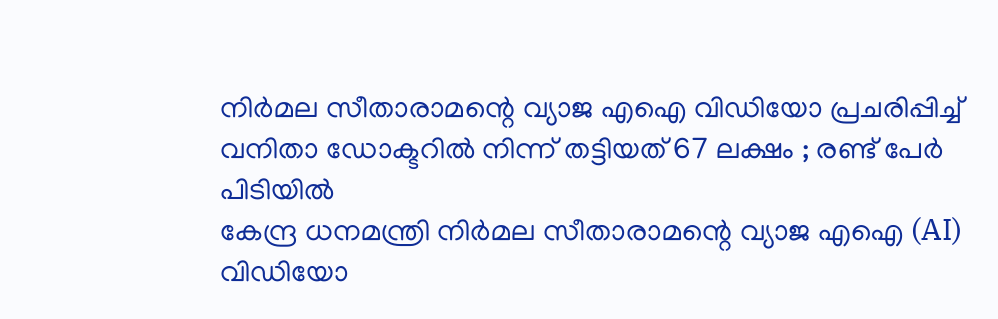നിർമല സീതാരാമന്റെ വ്യാജ എഐ വിഡിയോ പ്രചരിപ്പിച്ച് വനിതാ ഡോക്ടറിൽ നിന്ന് തട്ടിയത് 67 ലക്ഷം ; രണ്ട് പേർ പിടിയിൽ
കേന്ദ്ര ധനമന്ത്രി നിർമല സീതാരാമന്റെ വ്യാജ എഐ (AI) വിഡിയോ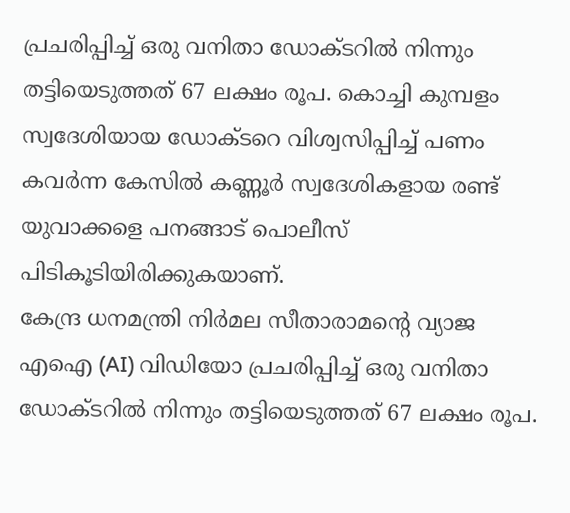പ്രചരിപ്പിച്ച് ഒരു വനിതാ ഡോക്ടറിൽ നിന്നും തട്ടിയെടുത്തത് 67 ലക്ഷം രൂപ. കൊച്ചി കുമ്പളം സ്വദേശിയായ ഡോക്ടറെ വിശ്വസിപ്പിച്ച് പണം കവർന്ന കേസിൽ കണ്ണൂർ സ്വദേശികളായ രണ്ട് യുവാക്കളെ പനങ്ങാട് പൊലീസ് പിടികൂടിയിരിക്കുകയാണ്.
കേന്ദ്ര ധനമന്ത്രി നിർമല സീതാരാമന്റെ വ്യാജ എഐ (AI) വിഡിയോ പ്രചരിപ്പിച്ച് ഒരു വനിതാ ഡോക്ടറിൽ നിന്നും തട്ടിയെടുത്തത് 67 ലക്ഷം രൂപ.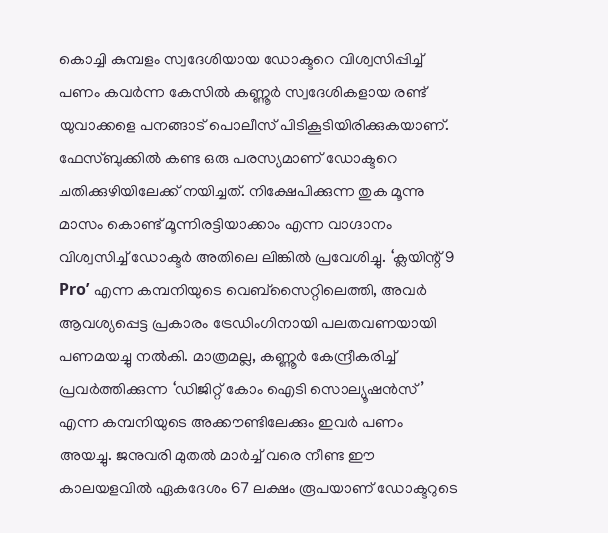കൊച്ചി കുമ്പളം സ്വദേശിയായ ഡോക്ടറെ വിശ്വസിപ്പിച്ച് പണം കവർന്ന കേസിൽ കണ്ണൂർ സ്വദേശികളായ രണ്ട് യുവാക്കളെ പനങ്ങാട് പൊലീസ് പിടികൂടിയിരിക്കുകയാണ്.
ഫേസ്ബുക്കിൽ കണ്ട ഒരു പരസ്യമാണ് ഡോക്ടറെ ചതിക്കുഴിയിലേക്ക് നയിച്ചത്. നിക്ഷേപിക്കുന്ന തുക മൂന്നു മാസം കൊണ്ട് മൂന്നിരട്ടിയാക്കാം എന്ന വാഗ്ദാനം വിശ്വസിച്ച് ഡോക്ടർ അതിലെ ലിങ്കിൽ പ്രവേശിച്ചു. ‘ക്ലയിന്റ് 9 Pro’ എന്ന കമ്പനിയുടെ വെബ്സൈറ്റിലെത്തി, അവർ ആവശ്യപ്പെട്ട പ്രകാരം ട്രേഡിംഗിനായി പലതവണയായി പണമയച്ചു നൽകി. മാത്രമല്ല, കണ്ണൂർ കേന്ദ്രീകരിച്ച് പ്രവർത്തിക്കുന്ന ‘ഡിജിറ്റ് കോം ഐടി സൊല്യൂഷൻസ്’ എന്ന കമ്പനിയുടെ അക്കൗണ്ടിലേക്കും ഇവർ പണം അയച്ചു. ജനുവരി മുതൽ മാർച്ച് വരെ നീണ്ട ഈ കാലയളവിൽ ഏകദേശം 67 ലക്ഷം രൂപയാണ് ഡോക്ടറുടെ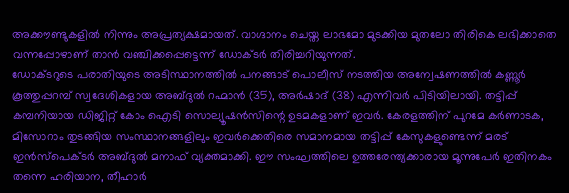അക്കൗണ്ടുകളിൽ നിന്നും അപ്രത്യക്ഷമായത്. വാഗ്ദാനം ചെയ്ത ലാഭമോ മുടക്കിയ മുതലോ തിരികെ ലഭിക്കാതെ വന്നപ്പോഴാണ് താൻ വഞ്ചിക്കപ്പെട്ടെന്ന് ഡോക്ടർ തിരിച്ചറിയുന്നത്.
ഡോക്ടറുടെ പരാതിയുടെ അടിസ്ഥാനത്തിൽ പനങ്ങാട് പൊലീസ് നടത്തിയ അന്വേഷണത്തിൽ കണ്ണൂർ കൂത്തുപ്പറമ്പ് സ്വദേശികളായ അബ്ദുൽ റഹ്മാൻ (35), അർഷാദ് (38) എന്നിവർ പിടിയിലായി. തട്ടിപ്പ് കമ്പനിയായ ഡിജിറ്റ് കോം ഐടി സൊല്യൂഷൻസിന്റെ ഉടമകളാണ് ഇവർ. കേരളത്തിന് പുറമേ കർണാടക, മിസോറാം തുടങ്ങിയ സംസ്ഥാനങ്ങളിലും ഇവർക്കെതിരെ സമാനമായ തട്ടിപ്പ് കേസുകളുണ്ടെന്ന് മരട് ഇൻസ്പെക്ടർ അബ്ദുൽ മനാഫ് വ്യക്തമാക്കി. ഈ സംഘത്തിലെ ഉത്തരേന്ത്യക്കാരായ മൂന്നുപേർ ഇതിനകം തന്നെ ഹരിയാന, തീഹാർ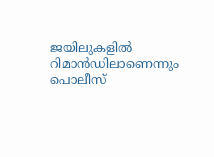ജയിലുകളിൽ റിമാൻഡിലാണെന്നും പൊലീസ്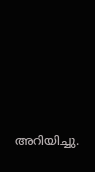അറിയിച്ചു.